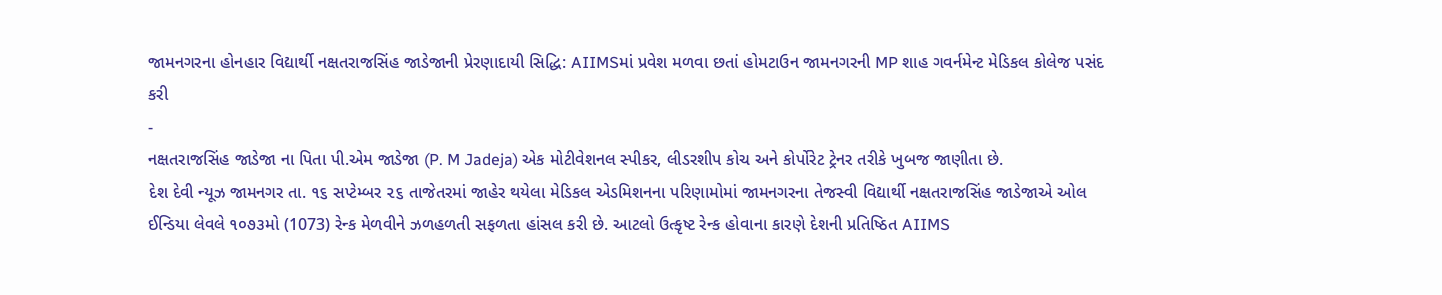જામનગરના હોનહાર વિદ્યાર્થી નક્ષતરાજસિંહ જાડેજાની પ્રેરણાદાયી સિદ્ધિ: AIIMSમાં પ્રવેશ મળવા છતાં હોમટાઉન જામનગરની MP શાહ ગવર્નમેન્ટ મેડિકલ કોલેજ પસંદ કરી
-
નક્ષતરાજસિંહ જાડેજા ના પિતા પી.એમ જાડેજા (P. M Jadeja) એક મોટીવેશનલ સ્પીકર, લીડરશીપ કોચ અને કોર્પોરેટ ટ્રેનર તરીકે ખુબજ જાણીતા છે.
દેશ દેવી ન્યૂઝ જામનગર તા. ૧૬ સપ્ટેમ્બર ૨૬ તાજેતરમાં જાહેર થયેલા મેડિકલ એડમિશનના પરિણામોમાં જામનગરના તેજસ્વી વિદ્યાર્થી નક્ષતરાજસિંહ જાડેજાએ ઓલ ઈન્ડિયા લેવલે ૧૦૭૩મો (1073) રેન્ક મેળવીને ઝળહળતી સફળતા હાંસલ કરી છે. આટલો ઉત્કૃષ્ટ રેન્ક હોવાના કારણે દેશની પ્રતિષ્ઠિત AIIMS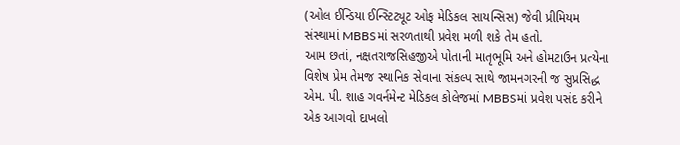(ઓલ ઈન્ડિયા ઈન્સ્ટિટ્યૂટ ઓફ મેડિકલ સાયન્સિસ) જેવી પ્રીમિયમ સંસ્થામાં MBBSમાં સરળતાથી પ્રવેશ મળી શકે તેમ હતો.
આમ છતાં, નક્ષતરાજસિહજીએ પોતાની માતૃભૂમિ અને હોમટાઉન પ્રત્યેના વિશેષ પ્રેમ તેમજ સ્થાનિક સેવાના સંકલ્પ સાથે જામનગરની જ સુપ્રસિદ્ધ એમ. પી. શાહ ગવર્નમેન્ટ મેડિકલ કોલેજમાં MBBSમાં પ્રવેશ પસંદ કરીને એક આગવો દાખલો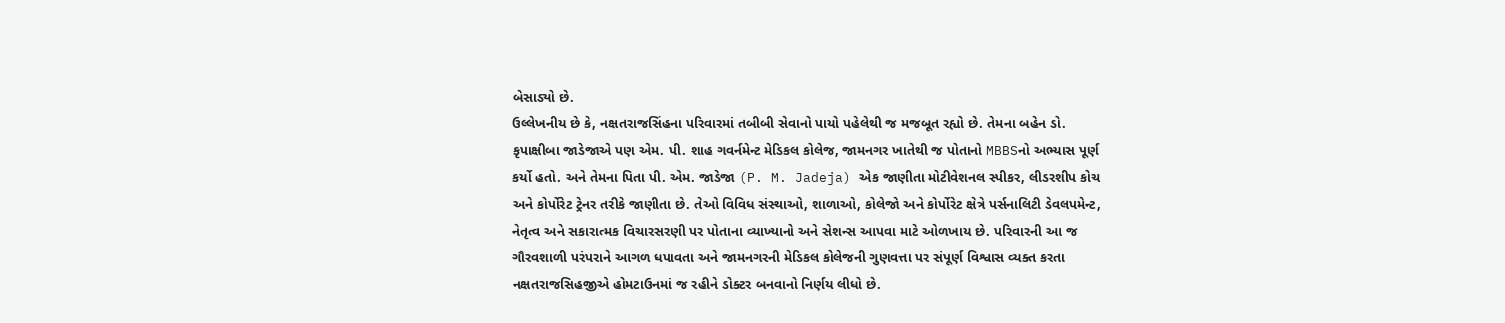બેસાડ્યો છે.
ઉલ્લેખનીય છે કે, નક્ષતરાજસિંહના પરિવારમાં તબીબી સેવાનો પાયો પહેલેથી જ મજબૂત રહ્યો છે. તેમના બહેન ડો. કૃપાક્ષીબા જાડેજાએ પણ એમ. પી. શાહ ગવર્નમેન્ટ મેડિકલ કોલેજ, જામનગર ખાતેથી જ પોતાનો MBBSનો અભ્યાસ પૂર્ણ કર્યો હતો. અને તેમના પિતા પી. એમ. જાડેજા (P. M. Jadeja) એક જાણીતા મોટીવેશનલ સ્પીકર, લીડરશીપ કોચ અને કોર્પોરેટ ટ્રેનર તરીકે જાણીતા છે. તેઓ વિવિધ સંસ્થાઓ, શાળાઓ, કોલેજો અને કોર્પોરેટ ક્ષેત્રે પર્સનાલિટી ડેવલપમેન્ટ, નેતૃત્વ અને સકારાત્મક વિચારસરણી પર પોતાના વ્યાખ્યાનો અને સેશન્સ આપવા માટે ઓળખાય છે. પરિવારની આ જ ગૌરવશાળી પરંપરાને આગળ ધપાવતા અને જામનગરની મેડિકલ કોલેજની ગુણવત્તા પર સંપૂર્ણ વિશ્વાસ વ્યક્ત કરતા નક્ષતરાજસિહજીએ હોમટાઉનમાં જ રહીને ડોક્ટર બનવાનો નિર્ણય લીધો છે.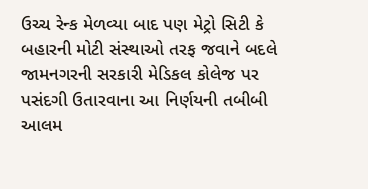ઉચ્ચ રેન્ક મેળવ્યા બાદ પણ મેટ્રો સિટી કે બહારની મોટી સંસ્થાઓ તરફ જવાને બદલે જામનગરની સરકારી મેડિકલ કોલેજ પર પસંદગી ઉતારવાના આ નિર્ણયની તબીબી આલમ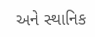અને સ્થાનિક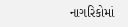નાગરિકોમાં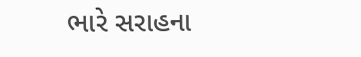ભારે સરાહના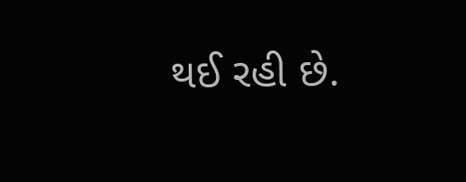થઈ રહી છે.